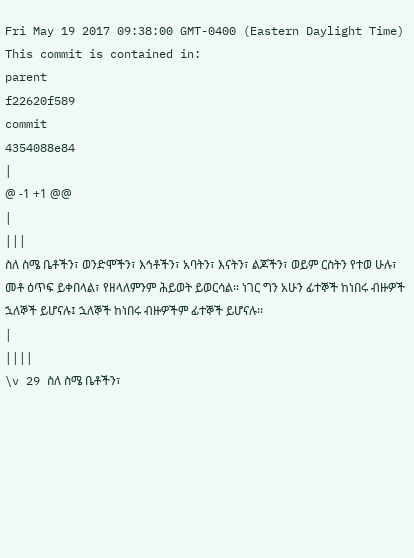Fri May 19 2017 09:38:00 GMT-0400 (Eastern Daylight Time)
This commit is contained in:
parent
f22620f589
commit
4354088e84
|
@ -1 +1 @@
|
|||
ስለ ስሜ ቤቶችን፣ ወንድሞችን፣ እኅቶችን፣ አባትን፣ እናትን፣ ልጆችን፣ ወይም ርስትን የተወ ሁሉ፣ መቶ ዕጥፍ ይቀበላል፣ የዘላለምንም ሕይወት ይወርሳል፡፡ ነገር ግን አሁን ፊተኞች ከነበሩ ብዙዎች ኋለኞች ይሆናሉ፤ ኋለኞች ከነበሩ ብዙዎችም ፊተኞች ይሆናሉ፡፡
|
||||
\v 29 ስለ ስሜ ቤቶችን፣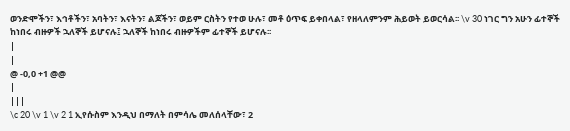ወንድሞችን፣ እኅቶችን፣ አባትን፣ እናትን፣ ልጆችን፣ ወይም ርስትን የተወ ሁሉ፣ መቶ ዕጥፍ ይቀበላል፣ የዘላለምንም ሕይወት ይወርሳል፡፡ \v 30 ነገር ግን አሁን ፊተኞች ከነበሩ ብዙዎች ኋለኞች ይሆናሉ፤ ኋለኞች ከነበሩ ብዙዎችም ፊተኞች ይሆናሉ፡፡
|
|
@ -0,0 +1 @@
|
|||
\c 20 \v 1 \v 2 1 ኢየሱስም እንዲህ በማለት በምሳሌ መለሰላቸው፣ 2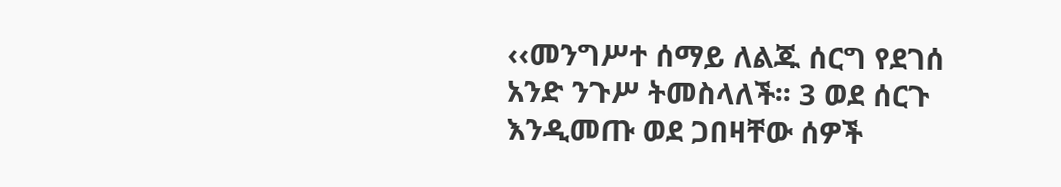‹‹መንግሥተ ሰማይ ለልጁ ሰርግ የደገሰ አንድ ንጉሥ ትመስላለች፡፡ 3 ወደ ሰርጉ እንዲመጡ ወደ ጋበዛቸው ሰዎች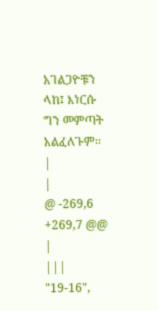አገልጋዮቹን ላከ፤ እነርሱ ግን መምጣት አልፈለጉም፡፡
|
|
@ -269,6 +269,7 @@
|
|||
"19-16",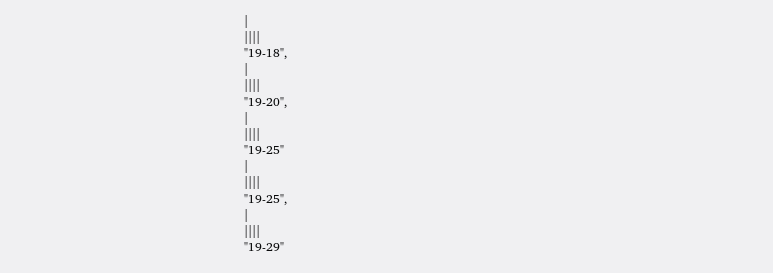|
||||
"19-18",
|
||||
"19-20",
|
||||
"19-25"
|
||||
"19-25",
|
||||
"19-29"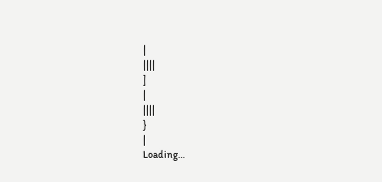|
||||
]
|
||||
}
|
Loading…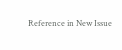Reference in New Issue